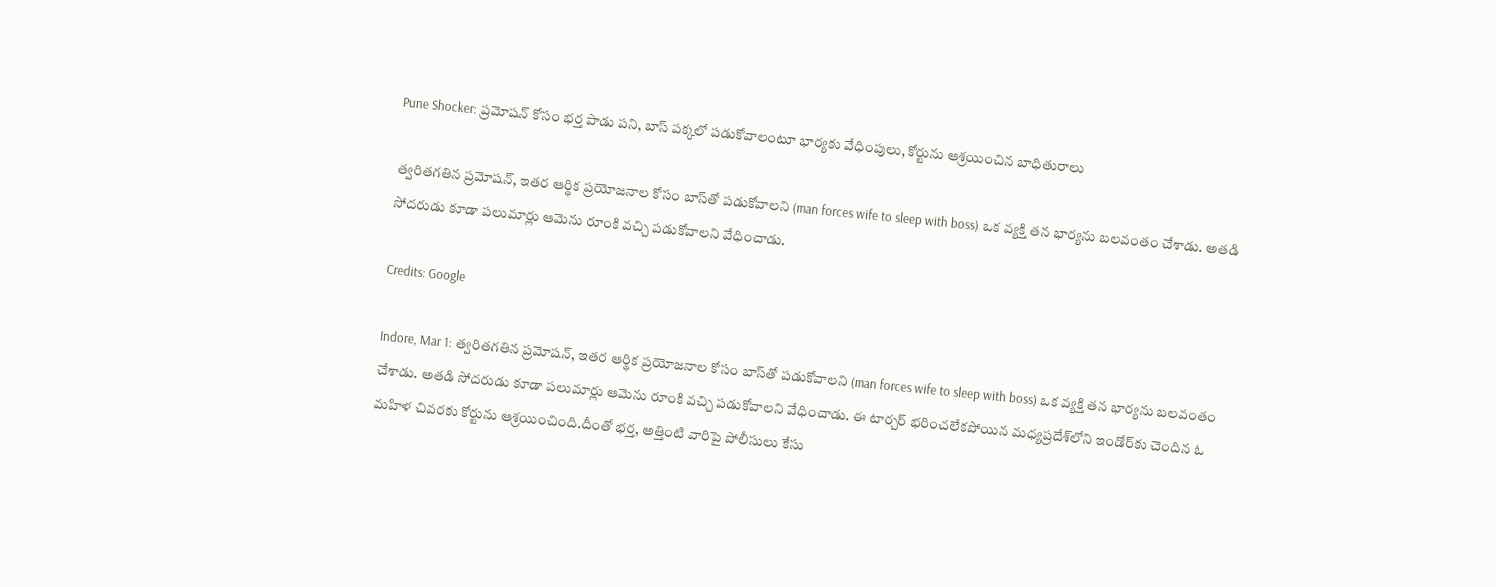Pune Shocker: ప్రమోషన్ కోసం భర్త పాడు పని, బాస్ పక్కలో పడుకోవాలంటూ భార్యకు వేధింపులు, కోర్టును ఆశ్రయించిన బాధితురాలు

త్వరితగతిన ప్రమోషన్, ఇతర ఆర్థిక ప్రయోజనాల కోసం బాస్‌తో పడుకోవాలని (man forces wife to sleep with boss) ఒక వ్యక్తి తన భార్యను బలవంతం చేశాడు. అతడి సోదరుడు కూడా పలుమార్లు ఆమెను రూంకి వచ్చి పడుకోవాలని వేధించాడు.

Credits: Google

Indore, Mar 1: త్వరితగతిన ప్రమోషన్, ఇతర ఆర్థిక ప్రయోజనాల కోసం బాస్‌తో పడుకోవాలని (man forces wife to sleep with boss) ఒక వ్యక్తి తన భార్యను బలవంతం చేశాడు. అతడి సోదరుడు కూడా పలుమార్లు ఆమెను రూంకి వచ్చి పడుకోవాలని వేధించాడు. ఈ టార్చర్‌ భరించలేకపోయిన మధ్యప్రదేశ్‌లోని ఇండోర్‌కు చెందిన ఓ మహిళ చివరకు కోర్టును ఆశ్రయించింది.దీంతో భర్త, అత్తింటి వారిపై పోలీసులు కేసు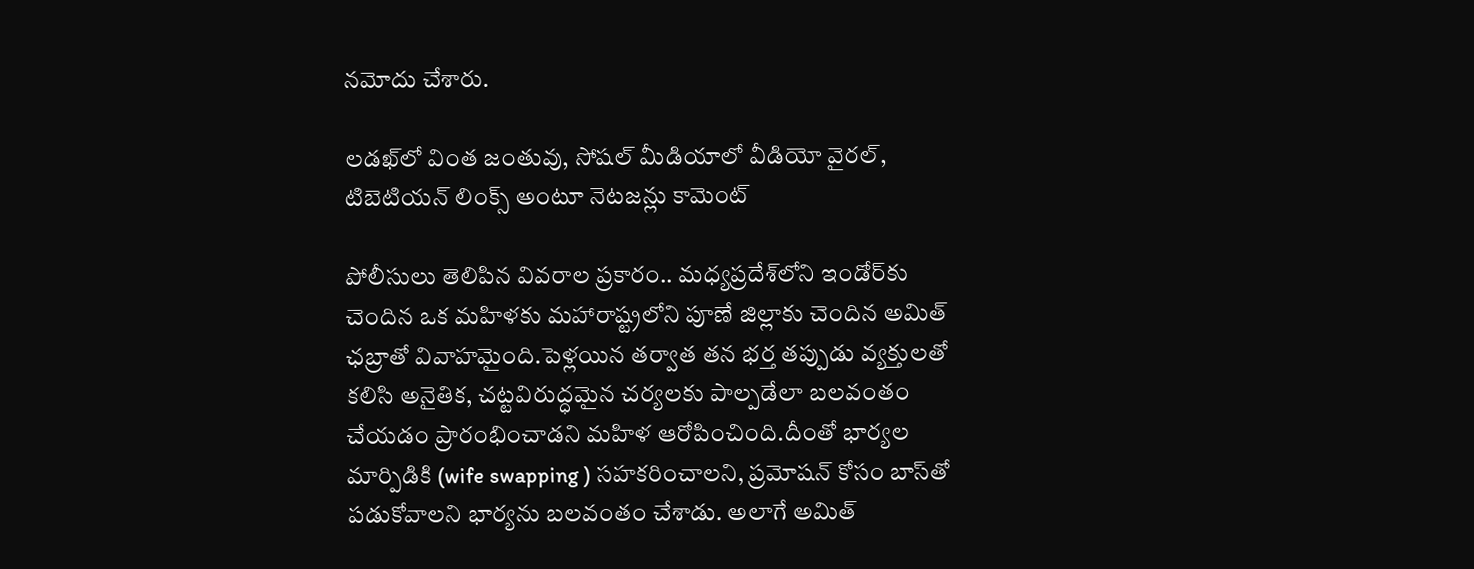నమోదు చేశారు.

లడఖ్‌లో వింత జంతువు, సోషల్ మీడియాలో వీడియో వైరల్, టిబెటియన్ లింక్స్ అంటూ నెటజన్లు కామెంట్

పోలీసులు తెలిపిన వివరాల ప్రకారం.. మధ్యప్రదేశ్‌లోని ఇండోర్‌కు చెందిన ఒక మహిళకు మహారాష్ట్రలోని పూణే జిల్లాకు చెందిన అమిత్ ఛబ్రాతో వివాహమైంది.పెళ్లయిన తర్వాత తన భర్త తప్పుడు వ్యక్తులతో కలిసి అనైతిక, చట్టవిరుద్ధమైన చర్యలకు పాల్పడేలా బలవంతం చేయడం ప్రారంభించాడని మహిళ ఆరోపించింది.దీంతో భార్యల మార్పిడికి (wife swapping ) సహకరించాలని, ప్రమోషన్‌ కోసం బాస్‌తో పడుకోవాలని భార్యను బలవంతం చేశాడు. అలాగే అమిత్‌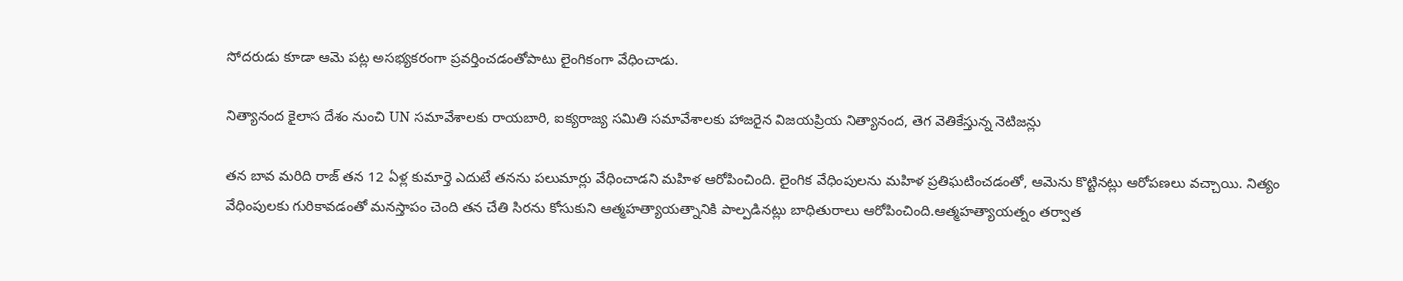సోదరుడు కూడా ఆమె పట్ల అసభ్యకరంగా ప్రవర్తించడంతోపాటు లైంగికంగా వేధించాడు.

నిత్యానంద కైలాస దేశం నుంచి UN సమావేశాలకు రాయబారి, ఐక్యరాజ్య సమితి సమావేశాలకు హాజరైన విజయప్రియ నిత్యానంద, తెగ వెతికేస్తున్న నెటిజన్లు

తన బావ మరిది రాజ్ తన 12 ఏళ్ల కుమార్తె ఎదుటే తనను పలుమార్లు వేధించాడని మహిళ ఆరోపించింది. లైంగిక వేధింపులను మహిళ ప్రతిఘటించడంతో, ఆమెను కొట్టినట్లు ఆరోపణలు వచ్చాయి. నిత్యం వేధింపులకు గురికావడంతో మనస్తాపం చెంది తన చేతి సిరను కోసుకుని ఆత్మహత్యాయత్నానికి పాల్పడినట్లు బాధితురాలు ఆరోపించింది.ఆత్మహత్యాయత్నం తర్వాత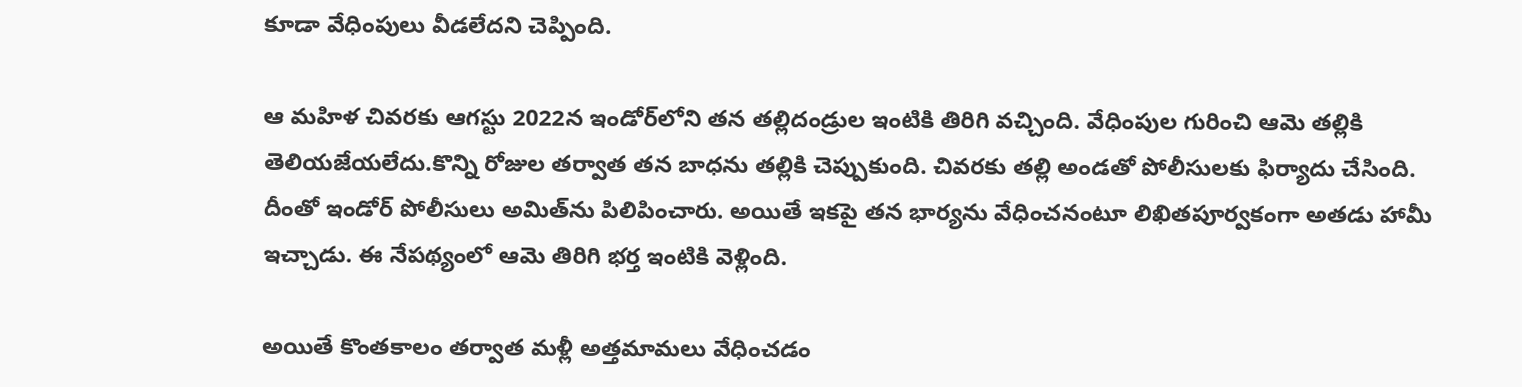కూడా వేధింపులు వీడలేదని చెప్పింది.

ఆ మహిళ చివరకు ఆగస్టు 2022న ఇండోర్‌లోని తన తల్లిదండ్రుల ఇంటికి తిరిగి వచ్చింది. వేధింపుల గురించి ఆమె తల్లికి తెలియజేయలేదు.కొన్ని రోజుల తర్వాత తన బాధను తల్లికి చెప్పుకుంది. చివరకు తల్లి అండతో పోలీసులకు ఫిర్యాదు చేసింది. దీంతో ఇండోర్‌ పోలీసులు అమిత్‌ను పిలిపించారు. అయితే ఇకపై తన భార్యను వేధించనంటూ లిఖితపూర్వకంగా అతడు హామీ ఇచ్చాడు. ఈ నేపథ్యంలో ఆమె తిరిగి భర్త ఇంటికి వెళ్లింది.

అయితే కొంతకాలం తర్వాత మళ్లీ అత్తమామలు వేధించడం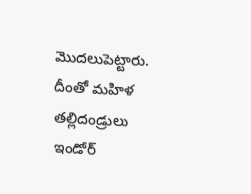మొదలుపెట్టారు. దీంతో మహిళ తల్లిదండ్రులు ఇండోర్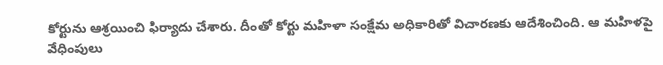కోర్టును ఆశ్రయించి ఫిర్యాదు చేశారు. దీంతో కోర్టు మహిళా సంక్షేమ అధికారితో విచారణకు ఆదేశించింది. ఆ మహిళపై వేధింపులు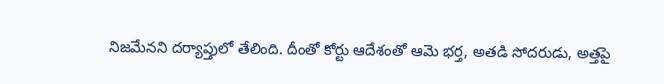నిజమేనని దర్యాప్తులో తేలింది. దీంతో కోర్టు ఆదేశంతో ఆమె భర్త, అతడి సోదరుడు, అత్తపై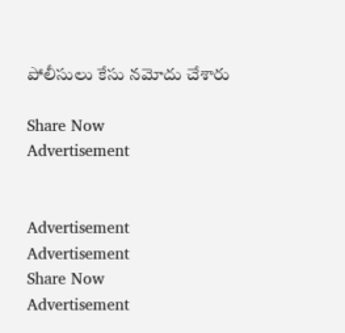పోలీసులు కేసు నమోదు చేశారు

Share Now
Advertisement


Advertisement
Advertisement
Share Now
Advertisement